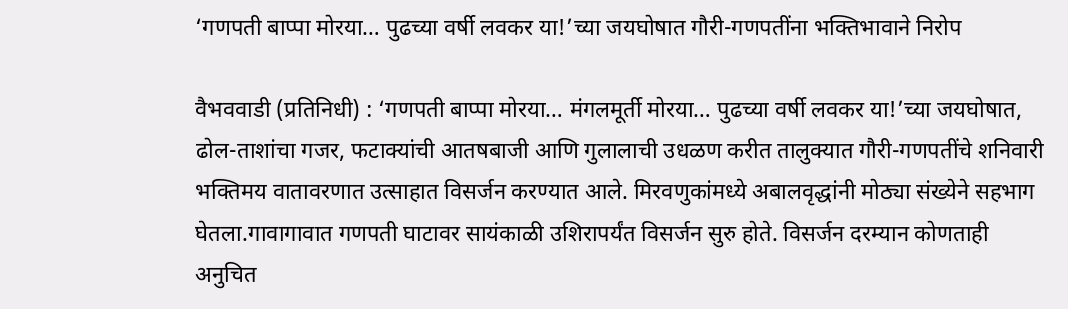‘गणपती बाप्पा मोरया… पुढच्या वर्षी लवकर या!’च्या जयघोषात गौरी-गणपतींना भक्तिभावाने निरोप

वैभववाडी (प्रतिनिधी) : ‘गणपती बाप्पा मोरया… मंगलमूर्ती मोरया… पुढच्या वर्षी लवकर या!’च्या जयघोषात, ढोल-ताशांचा गजर, फटाक्यांची आतषबाजी आणि गुलालाची उधळण करीत तालुक्यात गौरी-गणपतींचे शनिवारी भक्तिमय वातावरणात उत्साहात विसर्जन करण्यात आले. मिरवणुकांमध्ये अबालवृद्धांनी मोठ्या संख्येने सहभाग घेतला.गावागावात गणपती घाटावर सायंकाळी उशिरापर्यंत विसर्जन सुरु होते. विसर्जन दरम्यान कोणताही अनुचित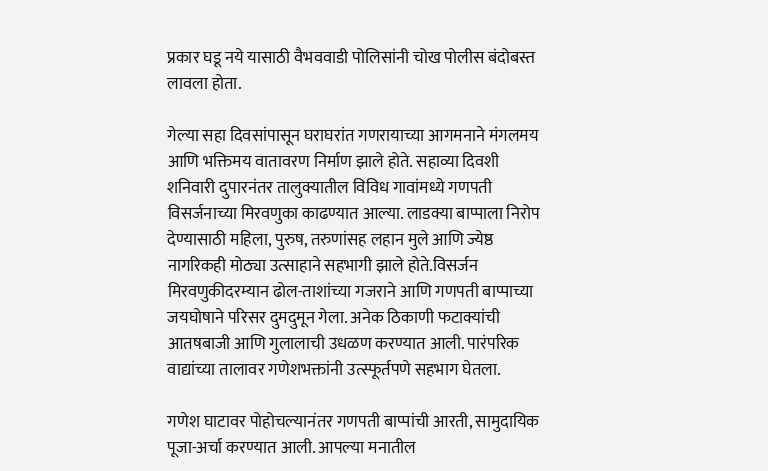प्रकार घडू नये यासाठी वैभववाडी पोलिसांनी चोख पोलीस बंदोबस्त लावला होता.

गेल्या सहा दिवसांपासून घराघरांत गणरायाच्या आगमनाने मंगलमय आणि भक्तिमय वातावरण निर्माण झाले होते. सहाव्या दिवशी शनिवारी दुपारनंतर तालुक्यातील विविध गावांमध्ये गणपती विसर्जनाच्या मिरवणुका काढण्यात आल्या. लाडक्या बाप्पाला निरोप देण्यासाठी महिला, पुरुष, तरुणांसह लहान मुले आणि ज्येष्ठ नागरिकही मोठ्या उत्साहाने सहभागी झाले होते.विसर्जन मिरवणुकीदरम्यान ढोल-ताशांच्या गजराने आणि गणपती बाप्पाच्या जयघोषाने परिसर दुमदुमून गेला. अनेक ठिकाणी फटाक्यांची आतषबाजी आणि गुलालाची उधळण करण्यात आली. पारंपरिक वाद्यांच्या तालावर गणेशभक्तांनी उत्स्फूर्तपणे सहभाग घेतला.

गणेश घाटावर पोहोचल्यानंतर गणपती बाप्पांची आरती, सामुदायिक पूजा-अर्चा करण्यात आली. आपल्या मनातील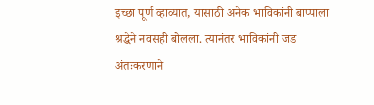इच्छा पूर्ण व्हाव्यात, यासाठी अनेक भाविकांनी बाप्पाला श्रद्धेने नवसही बोलला. त्यानंतर भाविकांनी जड अंतःकरणाने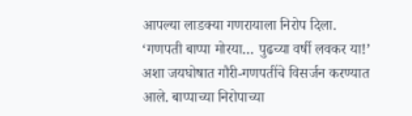आपल्या लाडक्या गणरायाला निरोप दिला.
‘गणपती बाप्पा मोरया… पुढच्या वर्षी लवकर या!’ अशा जयघोषात गौरी-गणपतींचे विसर्जन करण्यात आले. बाप्पाच्या निरोपाच्या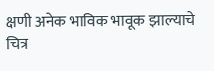क्षणी अनेक भाविक भावूक झाल्याचे चित्र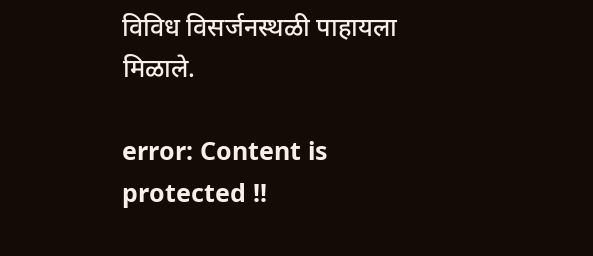विविध विसर्जनस्थळी पाहायला मिळाले.

error: Content is protected !!